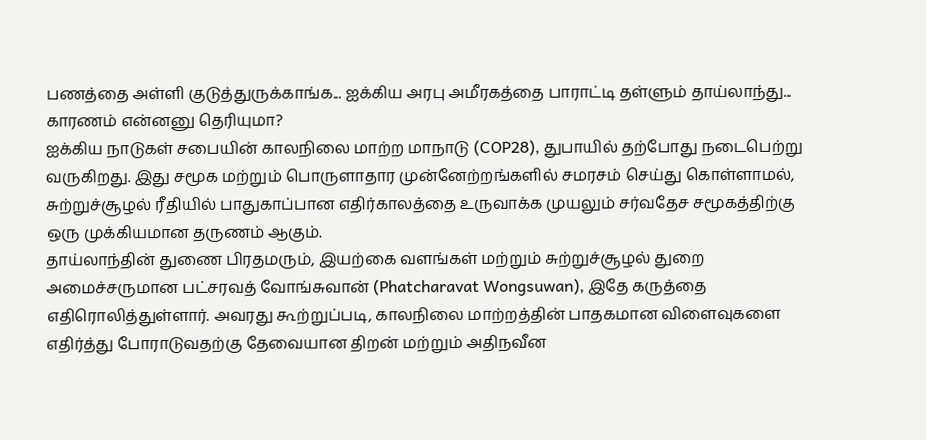பணத்தை அள்ளி குடுத்துருக்காங்க... ஐக்கிய அரபு அமீரகத்தை பாராட்டி தள்ளும் தாய்லாந்து... காரணம் என்னனு தெரியுமா?
ஐக்கிய நாடுகள் சபையின் காலநிலை மாற்ற மாநாடு (COP28), துபாயில் தற்போது நடைபெற்று வருகிறது. இது சமூக மற்றும் பொருளாதார முன்னேற்றங்களில் சமரசம் செய்து கொள்ளாமல், சுற்றுச்சூழல் ரீதியில் பாதுகாப்பான எதிர்காலத்தை உருவாக்க முயலும் சர்வதேச சமூகத்திற்கு ஒரு முக்கியமான தருணம் ஆகும்.
தாய்லாந்தின் துணை பிரதமரும், இயற்கை வளங்கள் மற்றும் சுற்றுச்சூழல் துறை அமைச்சருமான பட்சரவத் வோங்சுவான் (Phatcharavat Wongsuwan), இதே கருத்தை எதிரொலித்துள்ளார். அவரது கூற்றுப்படி, காலநிலை மாற்றத்தின் பாதகமான விளைவுகளை எதிர்த்து போராடுவதற்கு தேவையான திறன் மற்றும் அதிநவீன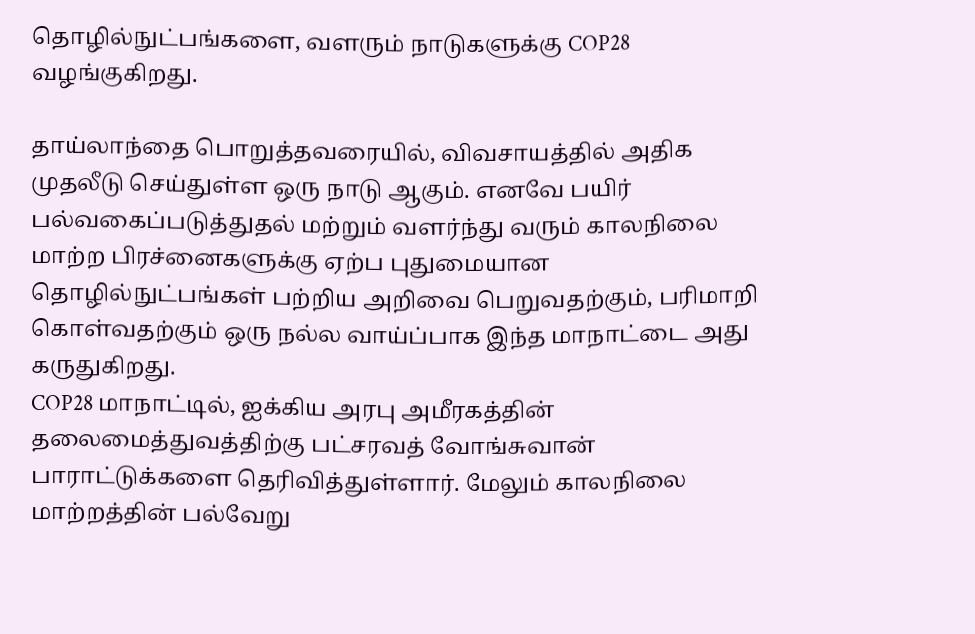தொழில்நுட்பங்களை, வளரும் நாடுகளுக்கு COP28 வழங்குகிறது.

தாய்லாந்தை பொறுத்தவரையில், விவசாயத்தில் அதிக முதலீடு செய்துள்ள ஒரு நாடு ஆகும். எனவே பயிர் பல்வகைப்படுத்துதல் மற்றும் வளர்ந்து வரும் காலநிலை மாற்ற பிரச்னைகளுக்கு ஏற்ப புதுமையான தொழில்நுட்பங்கள் பற்றிய அறிவை பெறுவதற்கும், பரிமாறி கொள்வதற்கும் ஒரு நல்ல வாய்ப்பாக இந்த மாநாட்டை அது கருதுகிறது.
COP28 மாநாட்டில், ஐக்கிய அரபு அமீரகத்தின் தலைமைத்துவத்திற்கு பட்சரவத் வோங்சுவான் பாராட்டுக்களை தெரிவித்துள்ளார். மேலும் காலநிலை மாற்றத்தின் பல்வேறு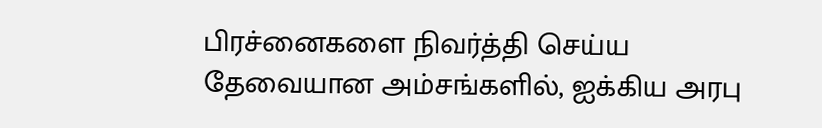பிரச்னைகளை நிவர்த்தி செய்ய தேவையான அம்சங்களில், ஐக்கிய அரபு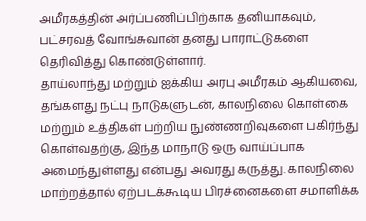அமீரகத்தின் அர்ப்பணிப்பிற்காக தனியாகவும், பட்சரவத் வோங்சுவான் தனது பாராட்டுகளை தெரிவித்து கொண்டுள்ளார்.
தாய்லாந்து மற்றும் ஐக்கிய அரபு அமீரகம் ஆகியவை, தங்களது நட்பு நாடுகளுடன், காலநிலை கொள்கை மற்றும் உத்திகள் பற்றிய நுண்ணறிவுகளை பகிர்ந்து கொள்வதற்கு, இந்த மாநாடு ஒரு வாய்ப்பாக அமைந்துள்ளது என்பது அவரது கருத்து. காலநிலை மாற்றத்தால் ஏற்படக்கூடிய பிரச்னைகளை சமாளிக்க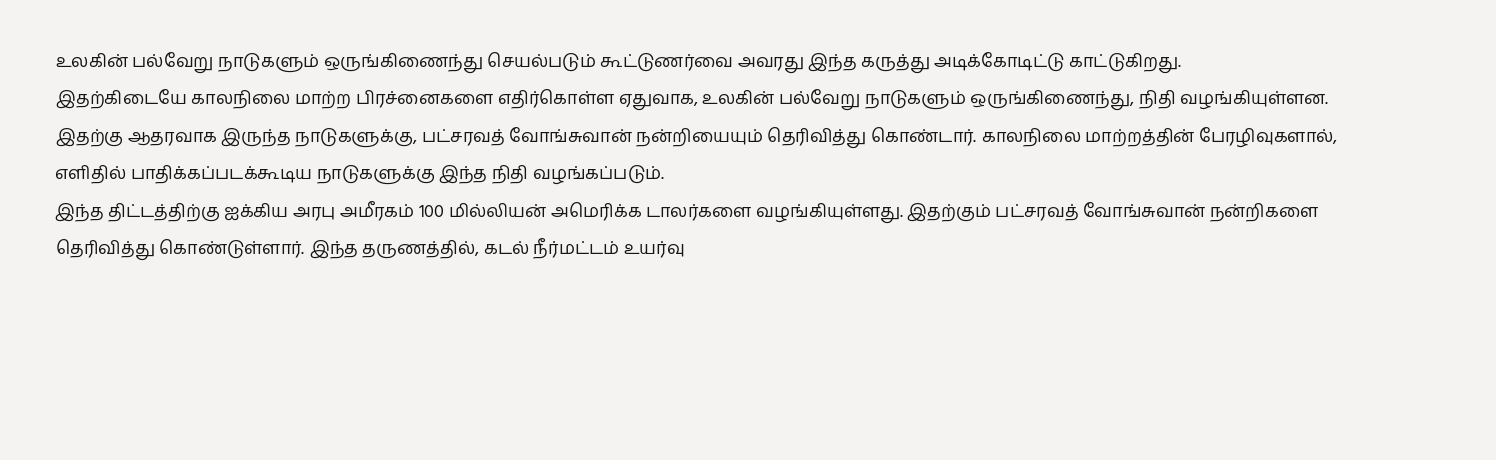உலகின் பல்வேறு நாடுகளும் ஒருங்கிணைந்து செயல்படும் கூட்டுணர்வை அவரது இந்த கருத்து அடிக்கோடிட்டு காட்டுகிறது.
இதற்கிடையே காலநிலை மாற்ற பிரச்னைகளை எதிர்கொள்ள ஏதுவாக, உலகின் பல்வேறு நாடுகளும் ஒருங்கிணைந்து, நிதி வழங்கியுள்ளன. இதற்கு ஆதரவாக இருந்த நாடுகளுக்கு, பட்சரவத் வோங்சுவான் நன்றியையும் தெரிவித்து கொண்டார். காலநிலை மாற்றத்தின் பேரழிவுகளால், எளிதில் பாதிக்கப்படக்கூடிய நாடுகளுக்கு இந்த நிதி வழங்கப்படும்.
இந்த திட்டத்திற்கு ஐக்கிய அரபு அமீரகம் 100 மில்லியன் அமெரிக்க டாலர்களை வழங்கியுள்ளது. இதற்கும் பட்சரவத் வோங்சுவான் நன்றிகளை தெரிவித்து கொண்டுள்ளார். இந்த தருணத்தில், கடல் நீர்மட்டம் உயர்வு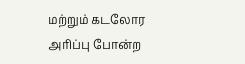மற்றும் கடலோர அரிப்பு போன்ற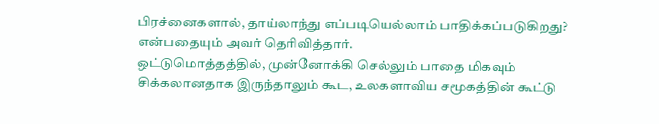பிரச்னைகளால், தாய்லாந்து எப்படியெல்லாம் பாதிக்கப்படுகிறது? என்பதையும் அவர் தெரிவித்தார்.
ஒட்டுமொத்தத்தில், முன்னோக்கி செல்லும் பாதை மிகவும் சிக்கலானதாக இருந்தாலும் கூட, உலகளாவிய சமூகத்தின் கூட்டு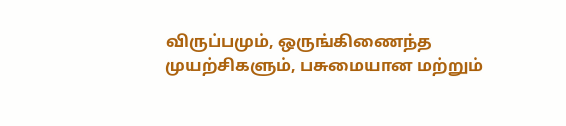விருப்பமும், ஒருங்கிணைந்த முயற்சிகளும், பசுமையான மற்றும்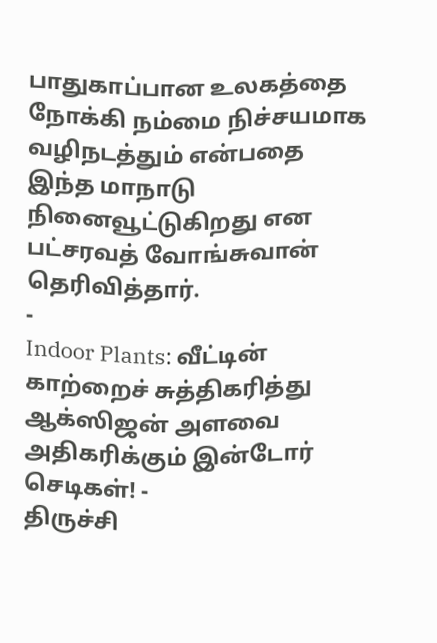பாதுகாப்பான உலகத்தை நோக்கி நம்மை நிச்சயமாக வழிநடத்தும் என்பதை இந்த மாநாடு நினைவூட்டுகிறது என பட்சரவத் வோங்சுவான் தெரிவித்தார்.
-
Indoor Plants: வீட்டின் காற்றைச் சுத்திகரித்து ஆக்ஸிஜன் அளவை அதிகரிக்கும் இன்டோர் செடிகள்! -
திருச்சி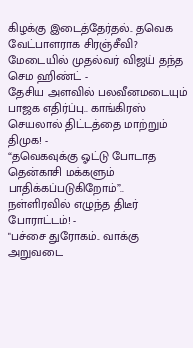கிழக்கு இடைத்தேர்தல்.. தவெக வேட்பாளராக சிரஞ்சீவி? மேடையில் முதல்வர் விஜய் தந்த செம ஹிண்ட் -
தேசிய அளவில் பலவீனமடையும் பாஜக எதிர்ப்பு.. காங்கிரஸ் செயலால் திட்டத்தை மாற்றும் திமுக! -
“தவெகவுக்கு ஓட்டு போடாத தென்காசி மக்களும் பாதிக்கப்படுகிறோம்”.. நள்ளிரவில் எழுந்த திடீர் போராட்டம்! -
"பச்சை துரோகம்.. வாக்கு அறுவடை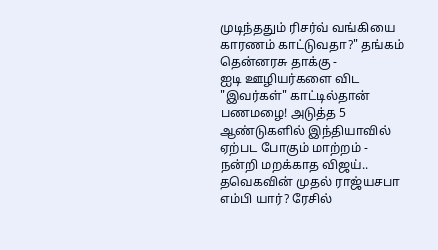முடிந்ததும் ரிசர்வ் வங்கியை காரணம் காட்டுவதா?" தங்கம் தென்னரசு தாக்கு -
ஐடி ஊழியர்களை விட "இவர்கள்" காட்டில்தான் பணமழை! அடுத்த 5 ஆண்டுகளில் இந்தியாவில் ஏற்பட போகும் மாற்றம் -
நன்றி மறக்காத விஜய்.. தவெகவின் முதல் ராஜ்யசபா எம்பி யார்? ரேசில்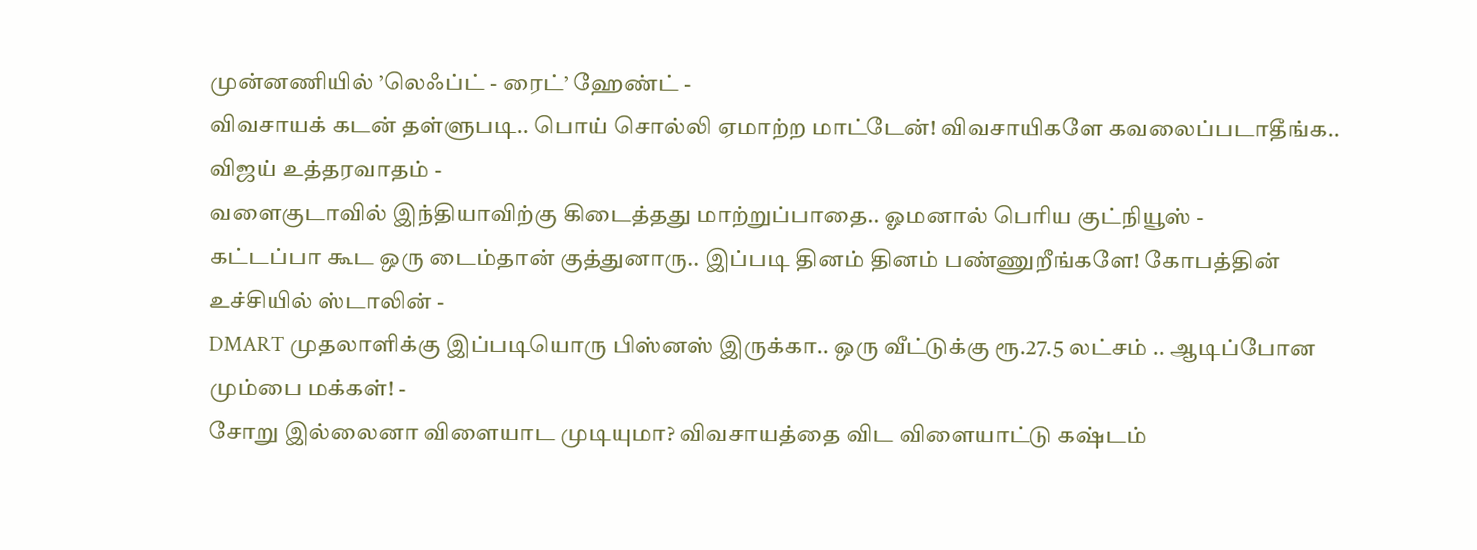முன்னணியில் ’லெஃப்ட் - ரைட்’ ஹேண்ட் -
விவசாயக் கடன் தள்ளுபடி.. பொய் சொல்லி ஏமாற்ற மாட்டேன்! விவசாயிகளே கவலைப்படாதீங்க.. விஜய் உத்தரவாதம் -
வளைகுடாவில் இந்தியாவிற்கு கிடைத்தது மாற்றுப்பாதை.. ஓமனால் பெரிய குட்நியூஸ் -
கட்டப்பா கூட ஒரு டைம்தான் குத்துனாரு.. இப்படி தினம் தினம் பண்ணுறீங்களே! கோபத்தின் உச்சியில் ஸ்டாலின் -
DMART முதலாளிக்கு இப்படியொரு பிஸ்னஸ் இருக்கா.. ஒரு வீட்டுக்கு ரூ.27.5 லட்சம் .. ஆடிப்போன மும்பை மக்கள்! -
சோறு இல்லைனா விளையாட முடியுமா? விவசாயத்தை விட விளையாட்டு கஷ்டம்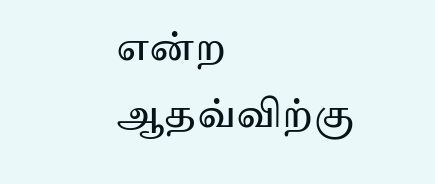என்ற ஆதவ்விற்கு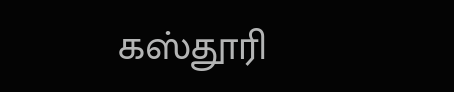கஸ்தூரி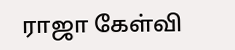ராஜா கேள்வி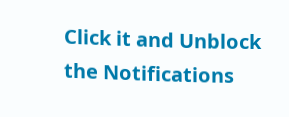Click it and Unblock the Notifications